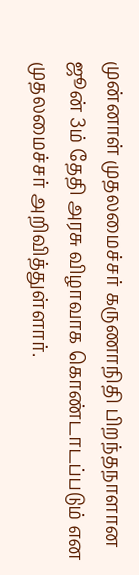முன்னாள் முதலமைச்சர் கருணாநிதி பிறந்தநாளான ஜூன் 3ம் தேதி அரசு விழாவாக கொண்டாடப்படும் என முதலமைச்சர் அறிவித்துள்ளார்.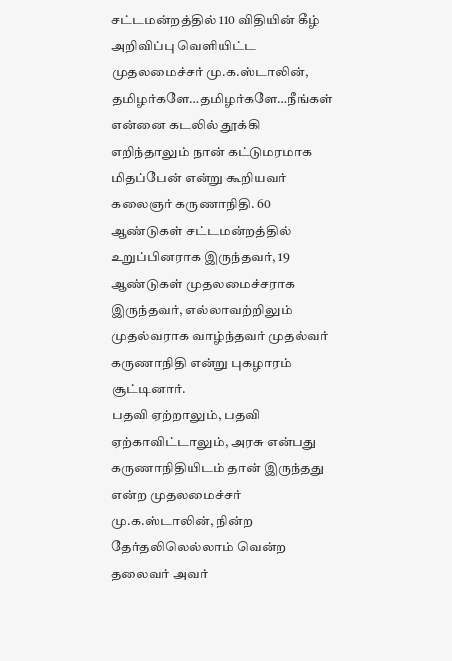சட்டமன்றத்தில் 110 விதியின் கீழ் அறிவிப்பு வெளியிட்ட முதலமைச்சர் மு.க.ஸ்டாலின், தமிழர்களே…தமிழர்களே…நீங்கள் என்னை கடலில் தூக்கி எறிந்தாலும் நான் கட்டுமரமாக மிதப்பேன் என்று கூறியவர் கலைஞர் கருணாநிதி. 60 ஆண்டுகள் சட்டமன்றத்தில் உறுப்பினராக இருந்தவர், 19 ஆண்டுகள் முதலமைச்சராக இருந்தவர், எல்லாவற்றிலும் முதல்வராக வாழ்ந்தவர் முதல்வர் கருணாநிதி என்று புகழாரம் சூட்டினார்.
பதவி ஏற்றாலும், பதவி ஏற்காவிட்டாலும், அரசு என்பது கருணாநிதியிடம் தான் இருந்தது என்ற முதலமைச்சர் மு.க.ஸ்டாலின், நின்ற தேர்தலிலெல்லாம் வென்ற தலைவர் அவர்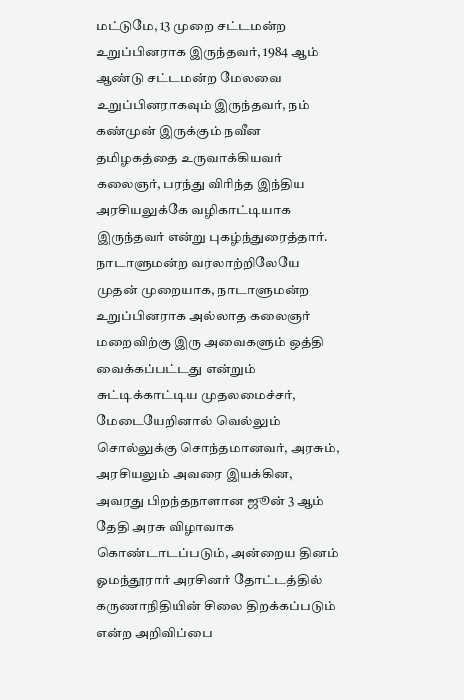மட்டுமே, 13 முறை சட்டமன்ற உறுப்பினராக இருந்தவர், 1984 ஆம் ஆண்டு சட்டமன்ற மேலவை உறுப்பினராகவும் இருந்தவர், நம் கண்முன் இருக்கும் நவீன தமிழகத்தை உருவாக்கியவர் கலைஞர், பரந்து விரிந்த இந்திய அரசியலுக்கே வழிகாட்டியாக இருந்தவர் என்று புகழ்ந்துரைத்தார்.
நாடாளுமன்ற வரலாற்றிலேயே முதன் முறையாக, நாடாளுமன்ற உறுப்பினராக அல்லாத கலைஞர் மறைவிற்கு இரு அவைகளும் ஒத்தி வைக்கப்பட்டது என்றும் சுட்டிக்காட்டிய முதலமைச்சர், மேடையேறினால் வெல்லும் சொல்லுக்கு சொந்தமானவர், அரசும், அரசியலும் அவரை இயக்கின, அவரது பிறந்தநாளான ஜூன் 3 ஆம் தேதி அரசு விழாவாக கொண்டாடப்படும், அன்றைய தினம் ஓமந்தூரார் அரசினர் தோட்டத்தில் கருணாநிதியின் சிலை திறக்கப்படும் என்ற அறிவிப்பை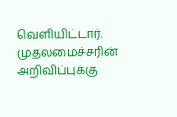வெளியிட்டார்.
முதலமைச்சரின் அறிவிப்புக்கு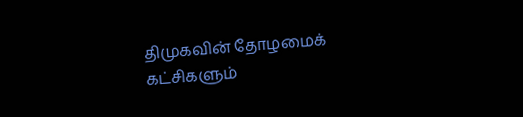திமுகவின் தோழமைக் கட்சிகளும்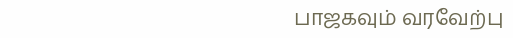பாஜகவும் வரவேற்பு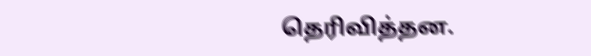தெரிவித்தன.